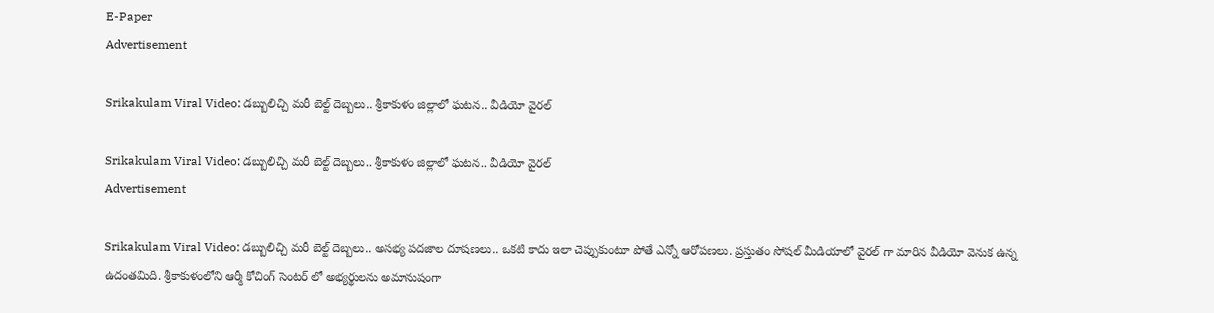E-Paper
Advertisement

Srikakulam Viral Video: డబ్బులిచ్చి మరీ బెల్ట్ దెబ్బలు.. శ్రీకాకుళం జిల్లాలో ఘటన.. వీడియో వైరల్

Srikakulam Viral Video: డబ్బులిచ్చి మరీ బెల్ట్ దెబ్బలు.. శ్రీకాకుళం జిల్లాలో ఘటన.. వీడియో వైరల్
Advertisement

Srikakulam Viral Video: డబ్బులిచ్చి మరీ బెల్ట్ దెబ్బలు.. అసభ్య పదజాల దూషణలు.. ఒకటి కాదు ఇలా చెప్పుకుంటూ పోతే ఎన్నో ఆరోపణలు. ప్రస్తుతం సోషల్ మీడియాలో వైరల్ గా మారిన వీడియో వెనుక ఉన్న ఉదంతమిది. శ్రీకాకుళంలోని ఆర్మీ కోచింగ్ సెంటర్ లో అభ్యర్థులను అమానుషంగా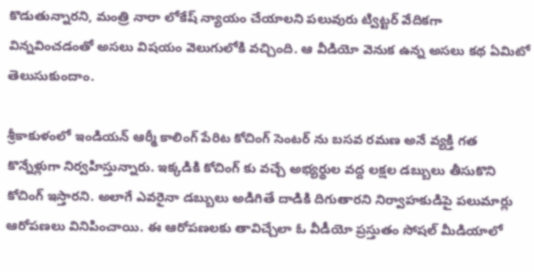కొడుతున్నారని, మంత్రి నారా లోకేష్ న్యాయం చేయాలని పలువురు ట్విట్టర్ వేదికగా విన్నవించడంతో అసలు విషయం వెలుగులోకి వచ్చింది. ఆ వీడియో వెనుక ఉన్న అసలు కథ ఏమిటో తెలుసుకుందాం.

శ్రీకాకుళంలో ఇండియన్ ఆర్మీ కాలింగ్ పేరిట కోచింగ్ సెంటర్ ను బసవ రమణ అనే వ్యక్తి గత కొన్నేళ్లుగా నిర్వహిస్తున్నారు. ఇక్కడికి కోచింగ్ కు వచ్చే అభ్యర్థుల వద్ద లక్షల డబ్బులు తీసుకొని కోచింగ్ ఇస్తారని. అలాగే ఎవరైనా డబ్బులు అడిగితే దాడికి దిగుతారని నిర్వాహకుడిపై పలుమార్లు ఆరోపణలు వినిపించాయి. ఈ ఆరోపణలకు తావిచ్చేలా ఓ వీడీయో ప్రస్తుతం సోషల్ మీడియాలో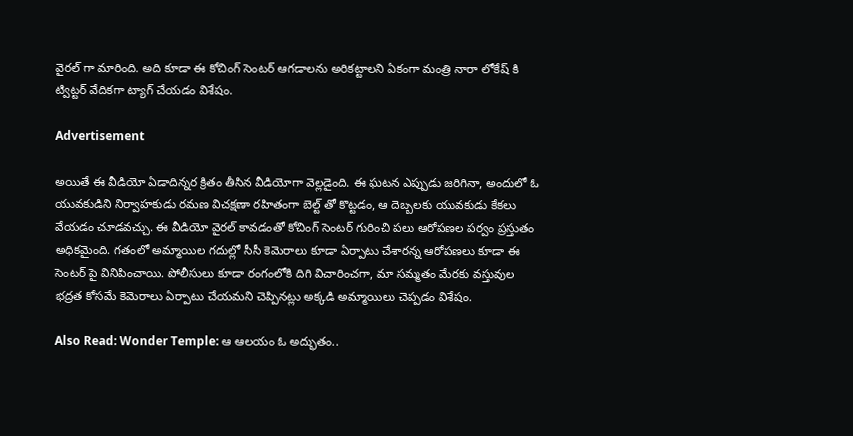వైరల్ గా మారింది. అది కూడా ఈ కోచింగ్ సెంటర్ ఆగడాలను అరికట్టాలని ఏకంగా మంత్రి నారా లోకేష్ కి ట్విట్టర్ వేదికగా ట్యాగ్ చేయడం విశేషం.

Advertisement

అయితే ఈ వీడియో ఏడాదిన్నర క్రితం తీసిన వీడియోగా వెల్లడైంది. ఈ ఘటన ఎప్పుడు జరిగినా, అందులో ఓ యువకుడిని నిర్వాహకుడు రమణ విచక్షణా రహితంగా బెల్ట్ తో కొట్టడం, ఆ దెబ్బలకు యువకుడు కేకలు వేయడం చూడవచ్చు. ఈ వీడియో వైరల్ కావడంతో కోచింగ్ సెంటర్ గురించి పలు ఆరోపణల పర్వం ప్రస్తుతం అధికమైంది. గతంలో అమ్మాయిల గదుల్లో సీసీ కెమెరాలు కూడా ఏర్పాటు చేశారన్న ఆరోపణలు కూడా ఈ సెంటర్ పై వినిపించాయి. పోలీసులు కూడా రంగంలోకి దిగి విచారించగా, మా సమ్మతం మేరకు వస్తువుల భద్రత కోసమే కెమెరాలు ఏర్పాటు చేయమని చెప్పినట్లు అక్కడి అమ్మాయిలు చెప్పడం విశేషం.

Also Read: Wonder Temple: ఆ ఆలయం ఓ అద్భుతం..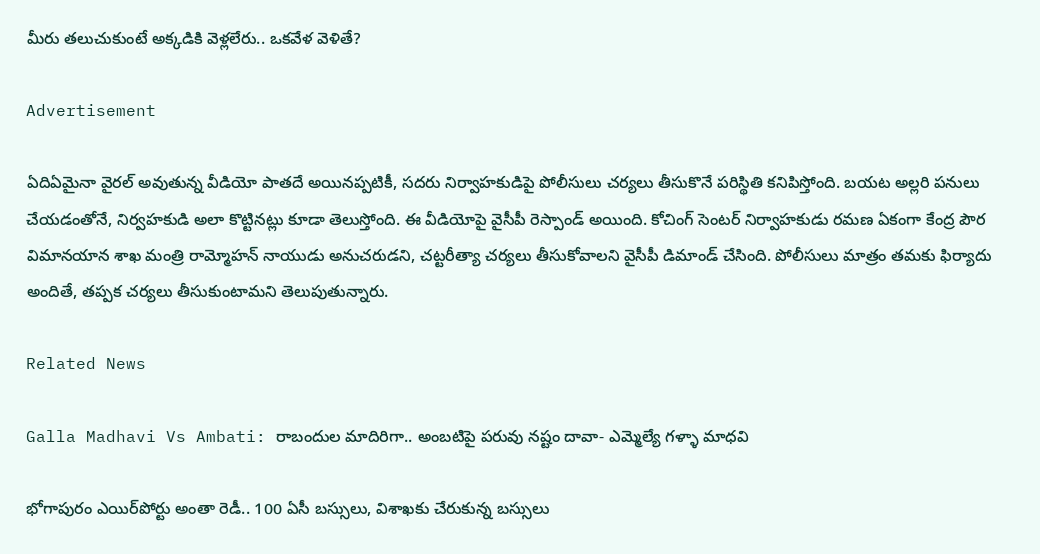మీరు తలుచుకుంటే అక్కడికి వెళ్లలేరు.. ఒకవేళ వెళితే?

Advertisement

ఏదిఏమైనా వైరల్ అవుతున్న వీడియో పాతదే అయినప్పటికీ, సదరు నిర్వాహకుడిపై పోలీసులు చర్యలు తీసుకొనే పరిస్థితి కనిపిస్తోంది. బయట అల్లరి పనులు చేయడంతోనే, నిర్వహకుడి అలా కొట్టినట్లు కూడా తెలుస్తోంది. ఈ వీడియోపై వైసీపీ రెస్పాండ్ అయింది. కోచింగ్ సెంటర్ నిర్వాహకుడు రమణ ఏకంగా కేంద్ర పౌర విమానయాన శాఖ మంత్రి రామ్మోహన్ నాయుడు అనుచరుడని, చట్టరీత్యా చర్యలు తీసుకోవాలని వైసీపీ డిమాండ్ చేసింది. పోలీసులు మాత్రం తమకు ఫిర్యాదు అందితే, తప్పక చర్యలు తీసుకుంటామని తెలుపుతున్నారు.

Related News

Galla Madhavi Vs Ambati: రాబందుల మాదిరిగా.. అంబటిపై పరువు నష్టం దావా- ఎమ్మెల్యే గళ్ళా మాధవి

భోగాపురం ఎయిర్‌పోర్టు అంతా రెడీ.. 100 ఏసీ బస్సులు, విశాఖకు చేరుకున్న బస్సులు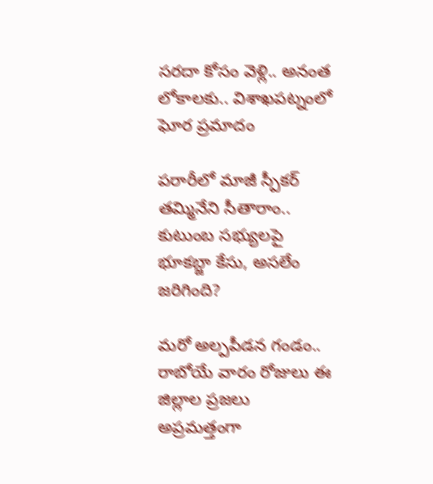సరదా కోసం వెళ్లి.. అనంత లోకాలకు.. విశాఖపట్నంలో ఘోర ప్రమాదం

పరారీలో మాజీ స్పీకర్ తమ్మినేని సీతారాం.. కుటుంబ సభ్యులపై భూకబ్జా కేసు, అసలేం జరిగింది?

మరో అల్పపీడన గండం.. రాబోయే వారం రోజులు ఈ జిల్లాల ప్రజలు అప్రమత్తంగా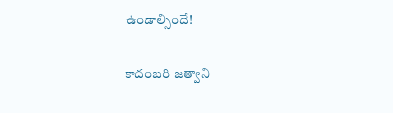ఉండాల్సిందే!

కాదంబరి జత్వాని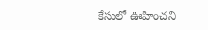కేసులో ఊహించని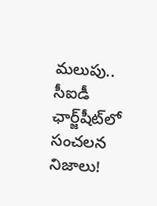మలుపు.. సీఐడీ ఛార్జ్‌షీట్‌లో సంచలన నిజాలు!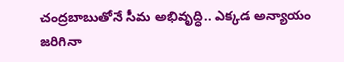చంద్రబాబుతోనే సీమ అభివృద్ధి.. ఎక్కడ అన్యాయం జరిగినా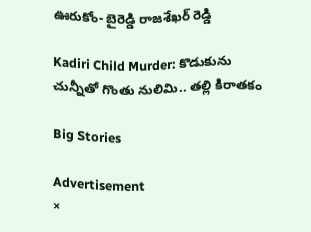ఊరుకోం- బైరెడ్డి రాజశేఖర్ రెడ్డి

Kadiri Child Murder: కొడుకును చున్నీతో గొంతు నులిమి.. తల్లి కిరాతకం

Big Stories

Advertisement
×